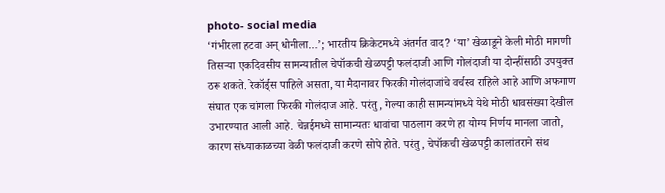photo- social media
‘गंभीरला हटवा अन् धोनीला…’; भारतीय क्रिकेटमध्ये अंतर्गत वाद? ‘या’ खेळाडूने केली मोठी मागणी
तिसऱ्या एकदिवसीय सामन्यातील चेपॉकची खेळपट्टी फलंदाजी आणि गोलंदाजी या दोन्हींसाठी उपयुक्त ठरू शकते. रेकॉर्ड्स पाहिले असता, या मैदानावर फिरकी गोलंदाजांचे वर्चस्व राहिले आहे आणि अफगाण संघात एक चांगला फिरकी गोलंदाज आहे. परंतु, गेल्या काही सामन्यांमध्ये येथे मोठी धावसंख्या देखील उभारण्यात आली आहे. चेन्नईमध्ये सामान्यतः धावांचा पाठलाग करणे हा योग्य निर्णय मानला जातो, कारण संध्याकाळच्या वेळी फलंदाजी करणे सोपे होते. परंतु, चेपॉकची खेळपट्टी कालांतराने संथ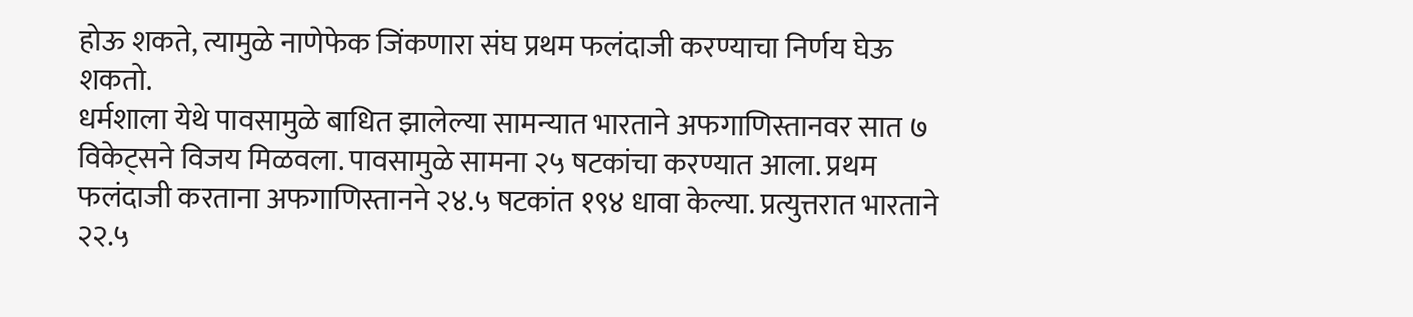होऊ शकते, त्यामुळे नाणेफेक जिंकणारा संघ प्रथम फलंदाजी करण्याचा निर्णय घेऊ शकतो.
धर्मशाला येथे पावसामुळे बाधित झालेल्या सामन्यात भारताने अफगाणिस्तानवर सात ७ विकेट्सने विजय मिळवला. पावसामुळे सामना २५ षटकांचा करण्यात आला. प्रथम फलंदाजी करताना अफगाणिस्तानने २४.५ षटकांत १९४ धावा केल्या. प्रत्युत्तरात भारताने २२.५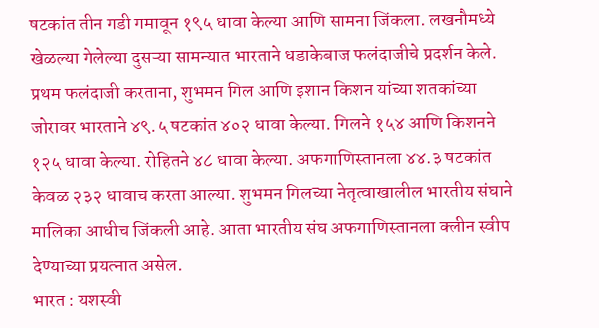षटकांत तीन गडी गमावून १९५ धावा केल्या आणि सामना जिंकला. लखनौमध्ये खेळल्या गेलेल्या दुसऱ्या सामन्यात भारताने धडाकेबाज फलंदाजीचे प्रदर्शन केले. प्रथम फलंदाजी करताना, शुभमन गिल आणि इशान किशन यांच्या शतकांच्या जोरावर भारताने ४९.५ षटकांत ४०२ धावा केल्या. गिलने १५४ आणि किशनने १२५ धावा केल्या. रोहितने ४८ धावा केल्या. अफगाणिस्तानला ४४.३ षटकांत केवळ २३२ धावाच करता आल्या. शुभमन गिलच्या नेतृत्वाखालील भारतीय संघाने मालिका आधीच जिंकली आहे. आता भारतीय संघ अफगाणिस्तानला क्लीन स्वीप देण्याच्या प्रयत्नात असेल.
भारत : यशस्वी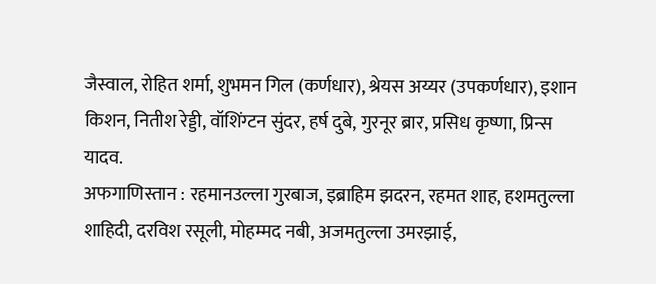जैस्वाल, रोहित शर्मा, शुभमन गिल (कर्णधार), श्रेयस अय्यर (उपकर्णधार), इशान किशन, नितीश रेड्डी, वॉशिंग्टन सुंदर, हर्ष दुबे, गुरनूर ब्रार, प्रसिध कृष्णा, प्रिन्स यादव.
अफगाणिस्तान : रहमानउल्ला गुरबाज, इब्राहिम झदरन, रहमत शाह, हशमतुल्ला शाहिदी, दरविश रसूली, मोहम्मद नबी, अजमतुल्ला उमरझाई,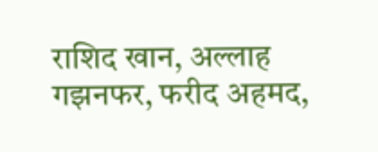राशिद खान, अल्लाह गझनफर, फरीद अहमद,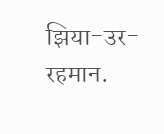झिया-उर-रहमान.